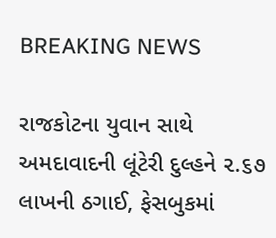BREAKING NEWS

રાજકોટના યુવાન સાથે અમદાવાદની લૂંટેરી દુલ્હને ૨.૬૭ લાખની ઠગાઈ, ફેસબુકમાં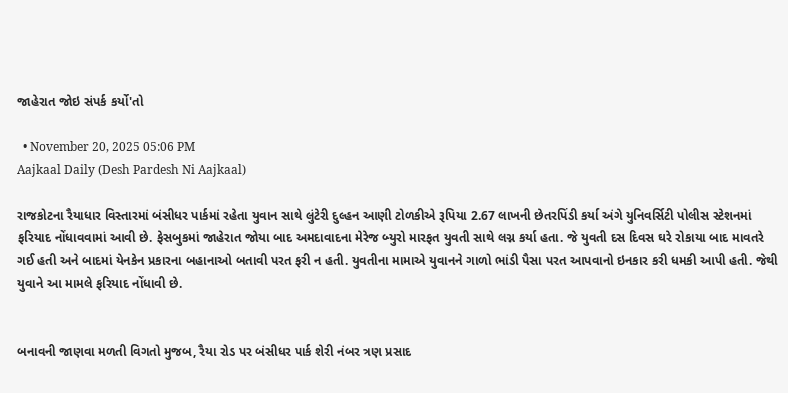જાહેરાત જોઇ સંપર્ક કર્યો'તો

  • November 20, 2025 05:06 PM
Aajkaal Daily (Desh Pardesh Ni Aajkaal)

રાજકોટના રૈયાધાર વિસ્તારમાં બંસીધર પાર્કમાં રહેતા યુવાન સાથે લુંટેરી દુલ્હન આણી ટોળકીએ રૂપિયા 2.67 લાખની છેતરપિંડી કર્યા અંગે યુનિવર્સિટી પોલીસ સ્ટેશનમાં ફરિયાદ નોંધાવવામાં આવી છે. ફેસબુકમાં જાહેરાત જોયા બાદ અમદાવાદના મેરેજ બ્યુરો મારફત યુવતી સાથે લગ્ન કર્યા હતા. જે યુવતી દસ દિવસ ઘરે રોકાયા બાદ માવતરે ગઈ હતી અને બાદમાં યેનકેન પ્રકારના બહાનાઓ બતાવી પરત ફરી ન હતી. યુવતીના મામાએ યુવાનને ગાળો ભાંડી પૈસા પરત આપવાનો ઇનકાર કરી ધમકી આપી હતી. જેથી યુવાને આ મામલે ફરિયાદ નોંધાવી છે.


બનાવની જાણવા મળતી વિગતો મુજબ, રૈયા રોડ પર બંસીધર પાર્ક શેરી નંબર ત્રણ પ્રસાદ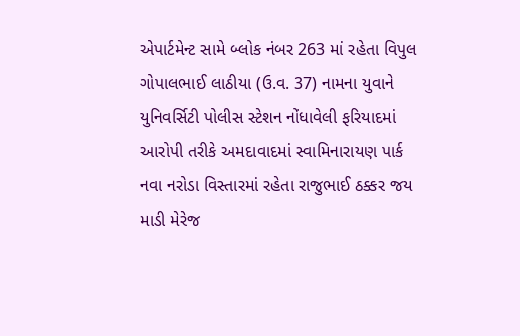એપાર્ટમેન્ટ સામે બ્લોક નંબર 263 માં રહેતા વિપુલ ગોપાલભાઈ લાઠીયા (ઉ.વ. 37) નામના યુવાને યુનિવર્સિટી પોલીસ સ્ટેશન નોંધાવેલી ફરિયાદમાં આરોપી તરીકે અમદાવાદમાં સ્વામિનારાયણ પાર્ક નવા નરોડા વિસ્તારમાં રહેતા રાજુભાઈ ઠક્કર જય માડી મેરેજ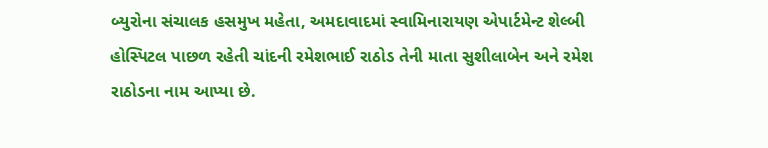બ્યુરોના સંચાલક હસમુખ મહેતા, અમદાવાદમાં સ્વામિનારાયણ એપાર્ટમેન્ટ શેલ્બી હોસ્પિટલ પાછળ રહેતી ચાંદની રમેશભાઈ રાઠોડ તેની માતા સુશીલાબેન અને રમેશ રાઠોડના નામ આપ્યા છે.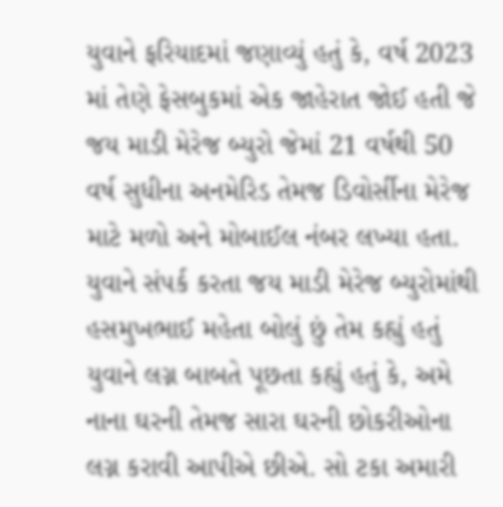યુવાને ફરિયાદમાં જણાવ્યું હતું કે, વર્ષ 2023 માં તેણે ફેસબુકમાં એક જાહેરાત જોઈ હતી જે જય માડી મેરેજ બ્યુરો જેમાં 21 વર્ષથી 50 વર્ષ સુધીના અનમેરિડ તેમજ ડિવોર્સીના મેરેજ માટે મળો અને મોબાઈલ નંબર લખ્યા હતા. યુવાને સંપર્ક કરતા જય માડી મેરેજ બ્યુરોમાંથી હસમુખભાઈ મહેતા બોલું છું તેમ કહ્યું હતું યુવાને લગ્ન બાબતે પૂછતા કહ્યું હતું કે, અમે નાના ઘરની તેમજ સારા ઘરની છોકરીઓના લગ્ન કરાવી આપીએ છીએ. સો ટકા અમારી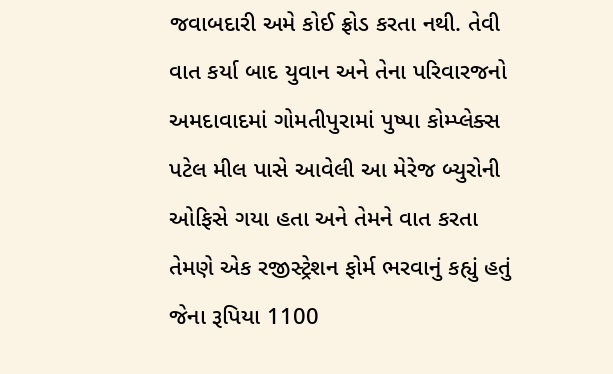જવાબદારી અમે કોઈ ફ્રોડ કરતા નથી. તેવી વાત કર્યા બાદ યુવાન અને તેના પરિવારજનો અમદાવાદમાં ગોમતીપુરામાં પુષ્પા કોમ્પ્લેક્સ પટેલ મીલ પાસે આવેલી આ મેરેજ બ્યુરોની ઓફિસે ગયા હતા અને તેમને વાત કરતા તેમણે એક રજીસ્ટ્રેશન ફોર્મ ભરવાનું કહ્યું હતું જેના રૂપિયા 1100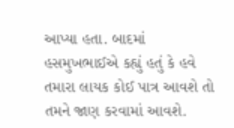આપ્યા હતા. બાદમાં હસમુખભાઈએ કહ્યું હતું કે હવે તમારા લાયક કોઈ પાત્ર આવશે તો તમને જાણ કરવામાં આવશે.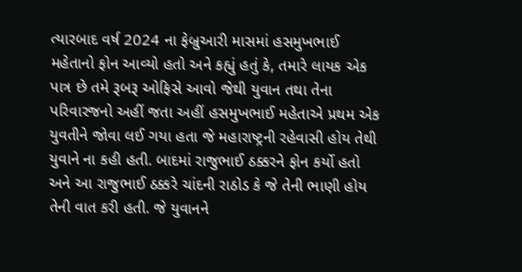ત્યારબાદ વર્ષ 2024 ના ફેબ્રુઆરી માસમાં હસમુખભાઈ મહેતાનો ફોન આવ્યો હતો અને કહ્યું હતું કે, તમારે લાયક એક પાત્ર છે તમે રૂબરૂ ઓફિસે આવો જેથી યુવાન તથા તેના પરિવારજનો અહીં જતા અહીં હસમુખભાઈ મહેતાએ પ્રથમ એક યુવતીને જોવા લઈ ગયા હતા જે મહારાષ્ટ્રની રહેવાસી હોય તેથી યુવાને ના કહી હતી. બાદમાં રાજુભાઈ ઠક્કરને ફોન કર્યો હતો અને આ રાજુભાઈ ઠક્કરે ચાંદની રાઠોડ કે જે તેની ભાણી હોય તેની વાત કરી હતી. જે યુવાનને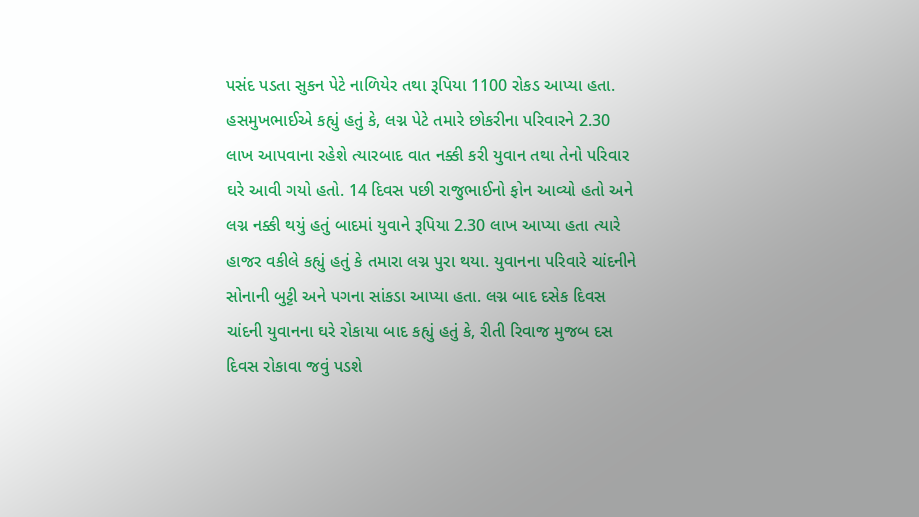પસંદ પડતા સુકન પેટે નાળિયેર તથા રૂપિયા 1100 રોકડ આપ્યા હતા. હસમુખભાઈએ કહ્યું હતું કે, લગ્ન પેટે તમારે છોકરીના પરિવારને 2.30 લાખ આપવાના રહેશે ત્યારબાદ વાત નક્કી કરી યુવાન તથા તેનો પરિવાર ઘરે આવી ગયો હતો. 14 દિવસ પછી રાજુભાઈનો ફોન આવ્યો હતો અને લગ્ન નક્કી થયું હતું બાદમાં યુવાને રૂપિયા 2.30 લાખ આપ્યા હતા ત્યારે હાજર વકીલે કહ્યું હતું કે તમારા લગ્ન પુરા થયા. યુવાનના પરિવારે ચાંદનીને સોનાની બુટ્ટી અને પગના સાંકડા આપ્યા હતા. લગ્ન બાદ દસેક દિવસ ચાંદની યુવાનના ઘરે રોકાયા બાદ કહ્યું હતું કે, રીતી રિવાજ મુજબ દસ દિવસ રોકાવા જવું પડશે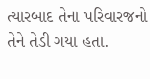ત્યારબાદ તેના પરિવારજનો તેને તેડી ગયા હતા.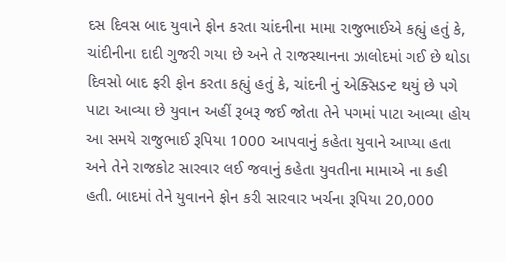દસ દિવસ બાદ યુવાને ફોન કરતા ચાંદનીના મામા રાજુભાઈએ કહ્યું હતું કે, ચાંદીનીના દાદી ગુજરી ગયા છે અને તે રાજસ્થાનના ઝાલોદમાં ગઈ છે થોડા દિવસો બાદ ફરી ફોન કરતા કહ્યું હતું કે, ચાંદની નું એક્સિડન્ટ થયું છે પગે પાટા આવ્યા છે યુવાન અહીં રૂબરૂ જઈ જોતા તેને પગમાં પાટા આવ્યા હોય આ સમયે રાજુભાઈ રૂપિયા 1000 આપવાનું કહેતા યુવાને આપ્યા હતા અને તેને રાજકોટ સારવાર લઈ જવાનું કહેતા યુવતીના મામાએ ના કહી હતી. બાદમાં તેને યુવાનને ફોન કરી સારવાર ખર્ચના રૂપિયા 20,000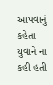આપવાનું કહેતા યુવાને ના કહી હતી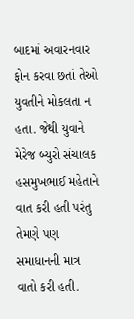બાદમાં અવારનવાર ફોન કરવા છતાં તેઓ યુવતીને મોકલતા ન હતા. જેથી યુવાને મેરેજ બ્યુરો સંચાલક હસમુખભાઈ મહેતાને વાત કરી હતી પરંતુ તેમણે પણ સમાધાનની માત્ર વાતો કરી હતી.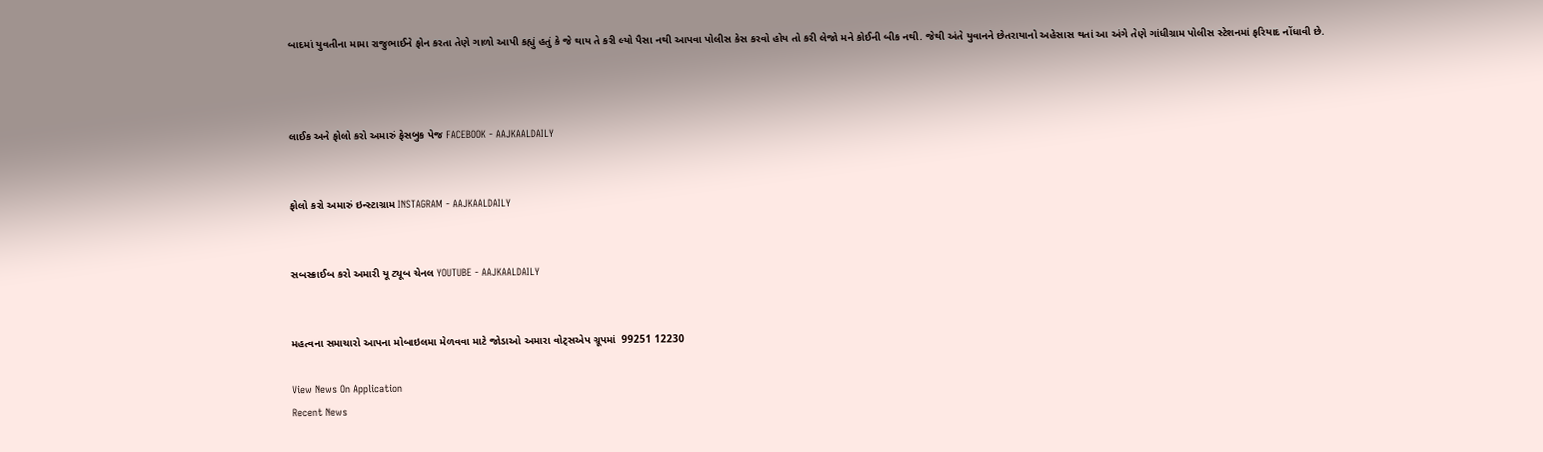બાદમાં યુવતીના મામા રાજુભાઈને ફોન કરતા તેણે ગાળો આપી કહ્યું હતું કે જે થાય તે કરી લ્યો પૈસા નથી આપવા પોલીસ કેસ કરવો હોય તો કરી લેજો મને કોઈની બીક નથી. જેથી અંતે યુવાનને છેતરાયાનો અહેસાસ થતાં આ અંગે તેણે ગાંધીગ્રામ પોલીસ સ્ટેશનમાં ફરિયાદ નોંધાવી છે.



લાઈક અને ફોલો કરો અમારું ફેસબુક પેજ FACEBOOK - AAJKAALDAILY


ફોલો કરો અમારું ઇન્સ્ટાગ્રામ INSTAGRAM - AAJKAALDAILY


સબસ્ક્રાઈબ કરો અમારી યૂ ટ્યૂબ ચેનલ YOUTUBE - AAJKAALDAILY


મહત્વના સમાચારો આપના મોબાઇલમા મેળવવા માટે જોડાઓ અમારા વોટ્સએપ ગ્રૂપમાં  99251 12230

View News On Application
Recent News